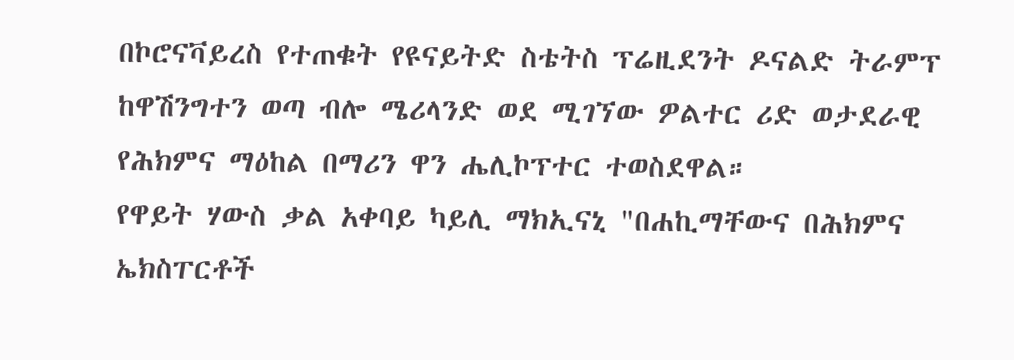በኮሮናቫይረስ የተጠቁት የዩናይትድ ስቴትስ ፕሬዚደንት ዶናልድ ትራምፕ ከዋሽንግተን ወጣ ብሎ ሜሪላንድ ወደ ሚገኘው ዎልተር ሪድ ወታደራዊ የሕክምና ማዕከል በማሪን ዋን ሔሊኮፕተር ተወስደዋል።
የዋይት ሃውስ ቃል አቀባይ ካይሊ ማክኢናኒ "በሐኪማቸውና በሕክምና ኤክስፐርቶች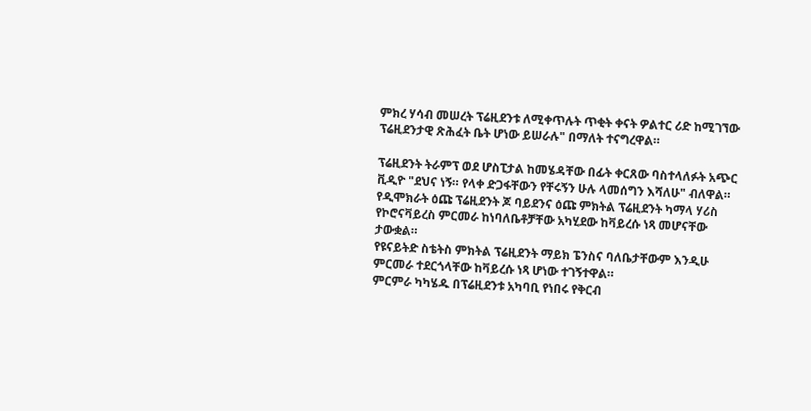ምክረ ሃሳብ መሠረት ፕሬዚደንቱ ለሚቀጥሉት ጥቂት ቀናት ዎልተር ሪድ ከሚገኘው ፕሬዚደንታዊ ጽሕፈት ቤት ሆነው ይሠራሉ" በማለት ተናግረዋል።

ፕሬዚደንት ትራምፕ ወደ ሆስፒታል ከመሄዳቸው በፊት ቀርጸው ባስተላለፉት አጭር ቪዲዮ "ደህና ነኝ። የላቀ ድጋፋቸውን የቸሩኝን ሁሉ ላመሰግን እሻለሁ" ብለዋል።
የዲሞክራት ዕጩ ፕሬዚደንት ጆ ባይደንና ዕጩ ምክትል ፕሬዚደንት ካማላ ሃሪስ የኮሮናቫይረስ ምርመራ ከነባለቤቶቻቸው አካሂደው ከቫይረሱ ነጻ መሆናቸው ታውቋል።
የዩናይትድ ስቴትስ ምክትል ፕሬዚደንት ማይክ ፔንስና ባለቤታቸውም እንዲሁ ምርመራ ተደርጎላቸው ከቫይረሱ ነጻ ሆነው ተገኝተዋል።
ምርምራ ካካሄዱ በፕሬዚደንቱ አካባቢ የነበሩ የቅርብ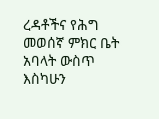ረዳቶችና የሕግ መወሰኛ ምክር ቤት አባላት ውስጥ እስካሁን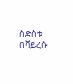ስድስቱ በቫይረሱ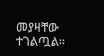መያዛቸው ተገልጧል።